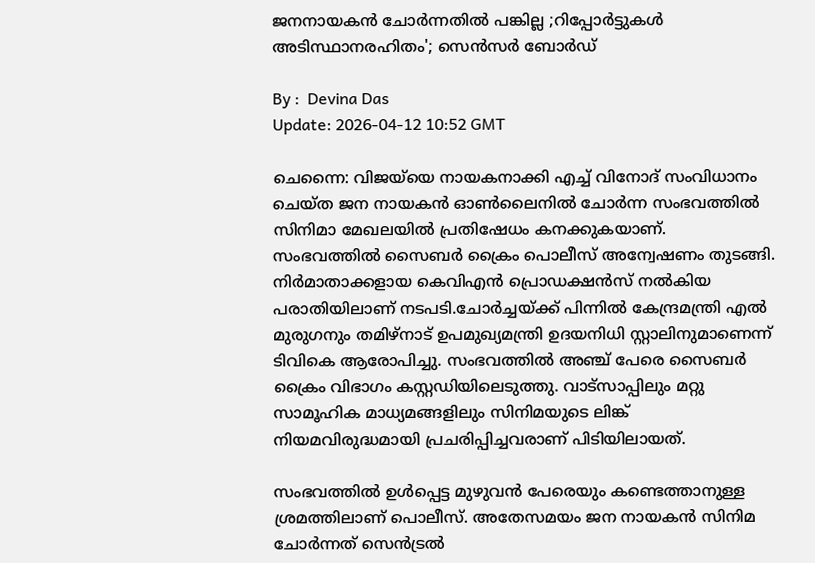ജനനായകൻ ചോർന്നതിൽ പങ്കില്ല ;റിപ്പോർട്ടുകൾ അടിസ്ഥാനരഹിതം'; സെൻസർ ബോർഡ്

By :  Devina Das
Update: 2026-04-12 10:52 GMT

ചെന്നൈ: വിജയ്‌യെ നായകനാക്കി എച്ച് വിനോദ് സംവിധാനം ചെയ്ത ജന നായകൻ ഓൺലൈനിൽ ചോർന്ന സംഭവത്തിൽ സിനിമാ മേഖലയിൽ പ്രതിഷേധം കനക്കുകയാണ്. സംഭവത്തിൽ സൈബർ ക്രൈം പൊലീസ് അന്വേഷണം തുടങ്ങി. നിർമാതാക്കളായ കെവിഎൻ പ്രൊഡക്ഷൻസ് നൽകിയ പരാതിയിലാണ് നടപടി.ചോർച്ചയ്ക്ക് പിന്നിൽ കേന്ദ്രമന്ത്രി എൽ മുരുഗനും തമിഴ്നാട് ഉപമുഖ്യമന്ത്രി ഉദയനിധി സ്റ്റാലിനുമാണെന്ന് ടിവികെ ആരോപിച്ചു. സംഭവത്തിൽ അഞ്ച് പേരെ സൈബർ ക്രൈം വിഭാഗം കസ്റ്റഡിയിലെടുത്തു. വാട്സാപ്പിലും മറ്റു സാമൂഹിക മാധ്യമങ്ങളിലും സിനിമയുടെ ലിങ്ക് നിയമവിരുദ്ധമായി പ്രചരിപ്പിച്ചവരാണ് പിടിയിലായത്.

സംഭവത്തിൽ ഉൾപ്പെട്ട മുഴുവൻ പേരെയും കണ്ടെത്താനുള്ള ശ്രമത്തിലാണ് പൊലീസ്. അതേസമയം ജന നായകൻ സിനിമ ചോർന്നത് സെൻട്രൽ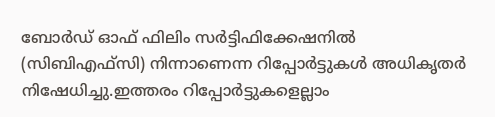ബോർഡ് ഓഫ് ഫിലിം സർട്ടിഫിക്കേഷനിൽ (സിബിഎഫ്സി) നിന്നാണെന്ന റിപ്പോർട്ടുകൾ അധികൃതർ നിഷേധിച്ചു.ഇത്തരം റിപ്പോർട്ടുകളെല്ലാം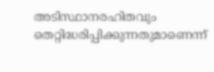അടിസ്ഥാനരഹിതവും തെറ്റിദ്ധരിപ്പിക്കുന്നതുമാണെന്ന്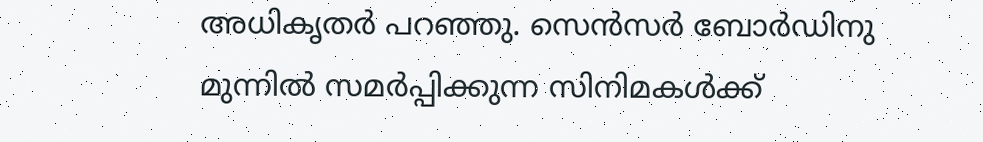അധികൃതർ പറഞ്ഞു. സെൻസർ ബോർഡിനു മുന്നിൽ സമർപ്പിക്കുന്ന സിനിമകൾക്ക്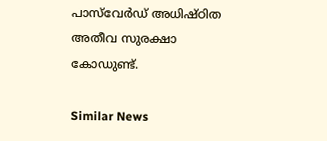പാസ്‌വേർഡ് അധിഷ്ഠിത അതീവ സുരക്ഷാ കോഡുണ്ട്.

Similar News